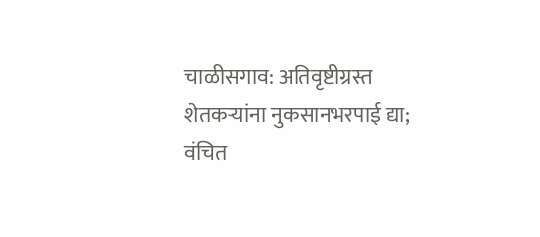चाळीसगाव: अतिवृष्टीग्रस्त शेतकऱ्यांना नुकसानभरपाई द्या; वंचित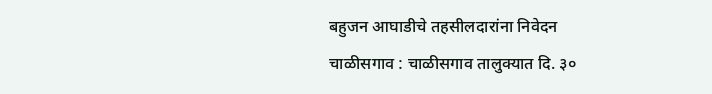बहुजन आघाडीचे तहसीलदारांना निवेदन
चाळीसगाव : चाळीसगाव तालुक्यात दि. ३०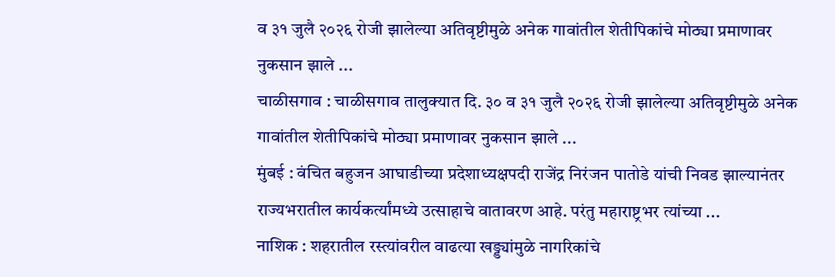व ३१ जुलै २०२६ रोजी झालेल्या अतिवृष्टीमुळे अनेक गावांतील शेतीपिकांचे मोठ्या प्रमाणावर नुकसान झाले ...
चाळीसगाव : चाळीसगाव तालुक्यात दि. ३० व ३१ जुलै २०२६ रोजी झालेल्या अतिवृष्टीमुळे अनेक गावांतील शेतीपिकांचे मोठ्या प्रमाणावर नुकसान झाले ...
मुंबई : वंचित बहुजन आघाडीच्या प्रदेशाध्यक्षपदी राजेंद्र निरंजन पातोडे यांची निवड झाल्यानंतर राज्यभरातील कार्यकर्त्यांमध्ये उत्साहाचे वातावरण आहे. परंतु महाराष्ट्रभर त्यांच्या ...
नाशिक : शहरातील रस्त्यांवरील वाढत्या खड्ड्यांमुळे नागरिकांचे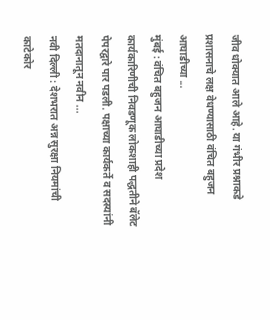जीव धोक्यात आले आहे. या गंभीर प्रश्नाकडे प्रशासनाचे लक्ष वेधण्यासाठी वंचित बहुजन आघाडीच्या ...
मुंबई : वंचित बहुजन आघाडीच्या प्रदेश कार्यकारिणीची निवडणूक लोकशाही पद्धतीने बॅलेट पेपरद्वारे पार पडली. पक्षाच्या कार्यकर्ते व सदस्यांनी मतदानातून नवीन ...
नवी दिल्ली : देशभरात अन्न सुरक्षा नियमांची काटेकोर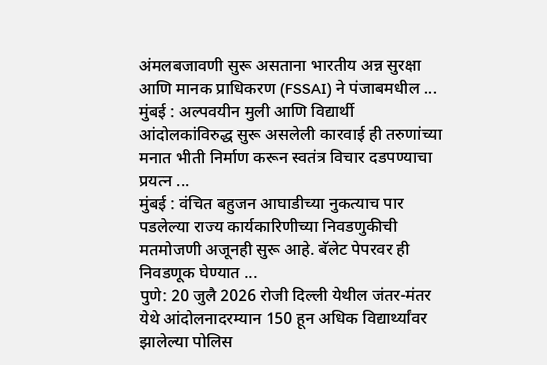अंमलबजावणी सुरू असताना भारतीय अन्न सुरक्षा आणि मानक प्राधिकरण (FSSAI) ने पंजाबमधील ...
मुंबई : अल्पवयीन मुली आणि विद्यार्थी आंदोलकांविरुद्ध सुरू असलेली कारवाई ही तरुणांच्या मनात भीती निर्माण करून स्वतंत्र विचार दडपण्याचा प्रयत्न ...
मुंबई : वंचित बहुजन आघाडीच्या नुकत्याच पार पडलेल्या राज्य कार्यकारिणीच्या निवडणुकीची मतमोजणी अजूनही सुरू आहे. बॅलेट पेपरवर ही निवडणूक घेण्यात ...
पुणे: 20 जुलै 2026 रोजी दिल्ली येथील जंतर-मंतर येथे आंदोलनादरम्यान 150 हून अधिक विद्यार्थ्यांवर झालेल्या पोलिस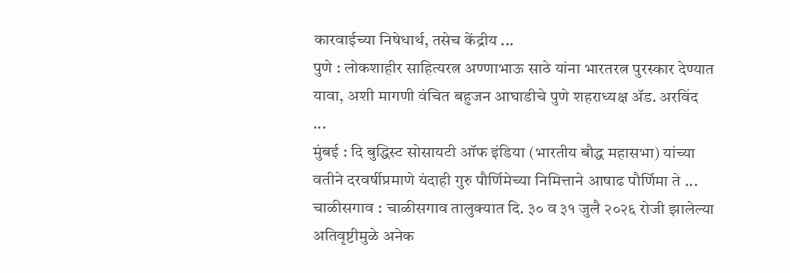कारवाईच्या निषेधार्थ, तसेच केंद्रीय ...
पुणे : लोकशाहीर साहित्यरत्न अण्णाभाऊ साठे यांना भारतरत्न पुरस्कार देण्यात यावा, अशी मागणी वंचित बहुजन आघाडीचे पुणे शहराध्यक्ष ॲड. अरविंद ...
मुंबई : दि बुद्धिस्ट सोसायटी ऑफ इंडिया (भारतीय बौद्ध महासभा) यांच्या वतीने दरवर्षीप्रमाणे यंदाही गुरु पौर्णिमेच्या निमित्ताने आषाढ पौर्णिमा ते ...
चाळीसगाव : चाळीसगाव तालुक्यात दि. ३० व ३१ जुलै २०२६ रोजी झालेल्या अतिवृष्टीमुळे अनेक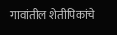गावांतील शेतीपिकांचे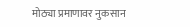मोठ्या प्रमाणावर नुकसान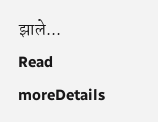झाले...
Read moreDetails